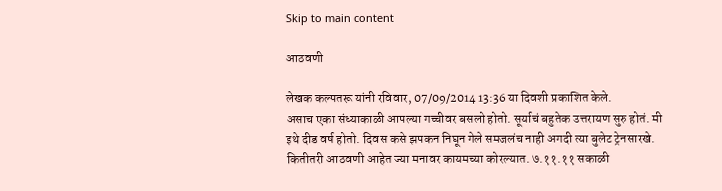Skip to main content

आठवणी

लेखक कल्पतरू यांनी रविवार, 07/09/2014 13:36 या दिवशी प्रकाशित केले.
असाच एका संध्याकाळी आपल्या गच्चीवर बसलो होतो. सूर्याचं बहुतेक उत्तरायण सुरु होतं. मी इथे दीड वर्ष होतो. दिवस कसे झपकन निघून गेले समजलंच नाही अगदी त्या बुलेट ट्रेनसारखे. कितीतरी आठवणी आहेत ज्या मनावर कायमच्या कोरल्यात. ७.११.११ सकाळी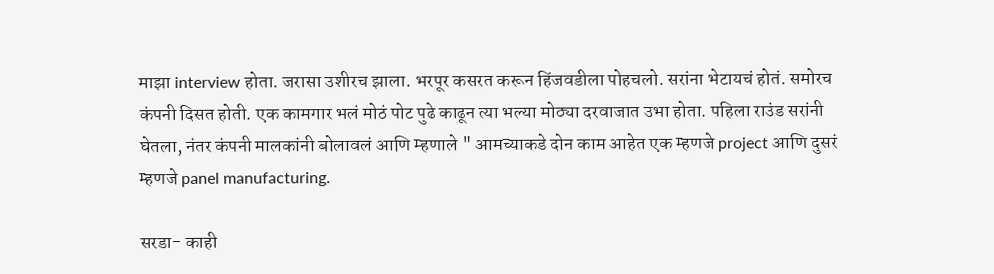माझा interview होता. जरासा उशीरच झाला. भरपूर कसरत करून हिंजवडीला पोहचलो. सरांना भेटायचं होतं. समोरच कंपनी दिसत होती. एक कामगार भलं मोठं पोट पुढे काढून त्या भल्या मोठ्या दरवाजात उभा होता. पहिला राउंड सरांनी घेतला, नंतर कंपनी मालकांनी बोलावलं आणि म्हणाले " आमच्याकडे दोन काम आहेत एक म्हणजे project आणि दुसरं म्हणजे panel manufacturing.

सरडा- काही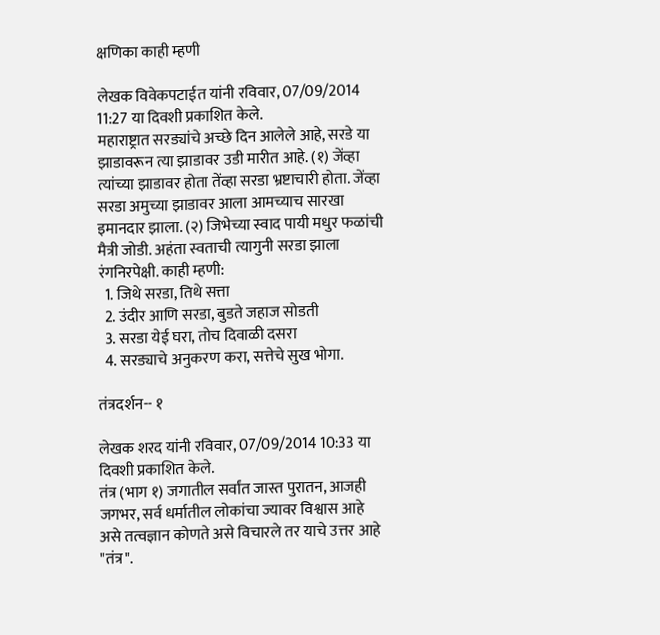क्षणिका काही म्हणी

लेखक विवेकपटाईत यांनी रविवार, 07/09/2014 11:27 या दिवशी प्रकाशित केले.
महाराष्ट्रात सरड्यांचे अच्छे दिन आलेले आहे, सरडे या झाडावरून त्या झाडावर उडी मारीत आहे. (१) जेंव्हा त्यांच्या झाडावर होता तेंव्हा सरडा भ्रष्टाचारी होता. जेंव्हा सरडा अमुच्या झाडावर आला आमच्याच सारखा इमानदार झाला. (२) जिभेच्या स्वाद पायी मधुर फळांची मैत्री जोडी. अहंता स्वताची त्यागुनी सरडा झाला रंगनिरपेक्षी. काही म्हणी:
  1. जिथे सरडा, तिथे सत्ता
  2. उंदीर आणि सरडा, बुडते जहाज सोडती
  3. सरडा येई घरा, तोच दिवाळी दसरा
  4. सरड्याचे अनुकरण करा, सत्तेचे सुख भोगा.

तंत्रदर्शन-- १

लेखक शरद यांनी रविवार, 07/09/2014 10:33 या दिवशी प्रकाशित केले.
तंत्र (भाग १) जगातील सर्वांत जास्त पुरातन, आजही जगभर, सर्व धर्मातील लोकांचा ज्यावर विश्वास आहे असे तत्वज्ञान कोणते असे विचारले तर याचे उत्तर आहे "तंत्र".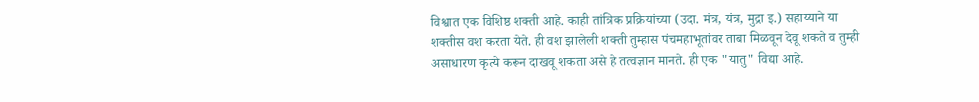विश्वात एक विशिष्ठ शक्ती आहे. काही तांत्रिक प्रक्रियांच्या (उदा. मंत्र, यंत्र, मुद्रा इ.) सहाय्याने या शक्तीस वश करता येते. ही वश झालेली शक्ती तुम्हास पंचमहाभूतांवर ताबा मिळवून देवू शकते व तुम्ही असाधारण कृत्ये करून दाखवू शकता असे हे तत्वज्ञान मानते. ही एक "यातु" विद्या आहे.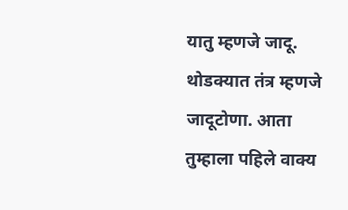यातु म्हणजे जादू. थोडक्यात तंत्र म्हणजे जादूटोणा. आता तुम्हाला पहिले वाक्य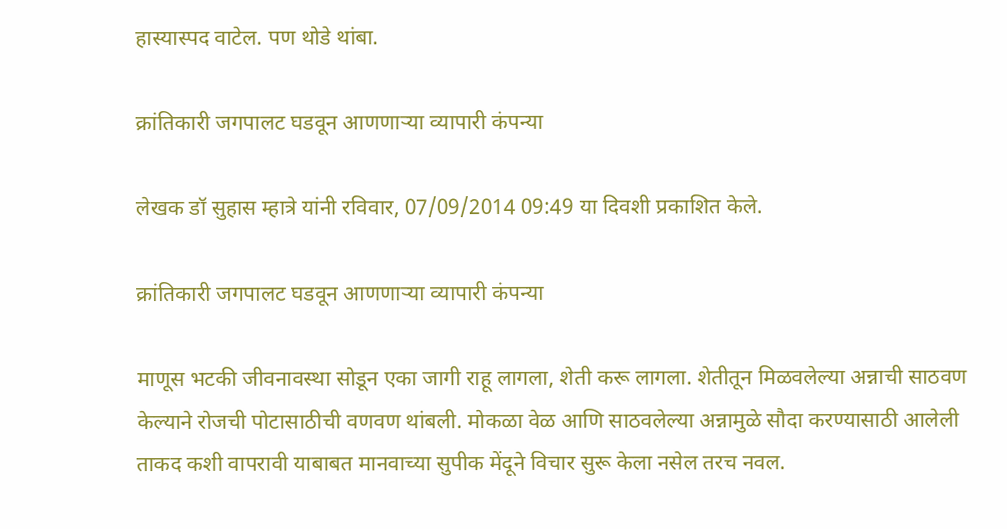हास्यास्पद वाटेल. पण थोडे थांबा.

क्रांतिकारी जगपालट घडवून आणणार्‍या व्यापारी कंपन्या

लेखक डॉ सुहास म्हात्रे यांनी रविवार, 07/09/2014 09:49 या दिवशी प्रकाशित केले.

क्रांतिकारी जगपालट घडवून आणणाऱ्या व्यापारी कंपन्या

माणूस भटकी जीवनावस्था सोडून एका जागी राहू लागला, शेती करू लागला. शेतीतून मिळवलेल्या अन्नाची साठवण केल्याने रोजची पोटासाठीची वणवण थांबली. मोकळा वेळ आणि साठवलेल्या अन्नामुळे सौदा करण्यासाठी आलेली ताकद कशी वापरावी याबाबत मानवाच्या सुपीक मेंदूने विचार सुरू केला नसेल तरच नवल.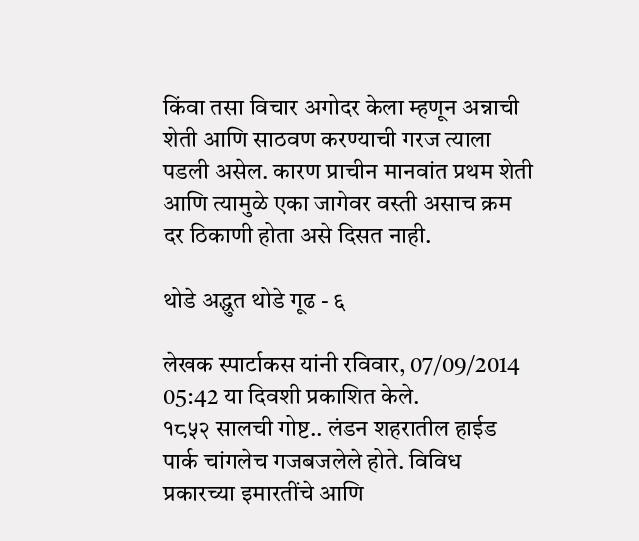किंवा तसा विचार अगोदर केला म्हणून अन्नाची शेती आणि साठवण करण्याची गरज त्याला पडली असेल. कारण प्राचीन मानवांत प्रथम शेती आणि त्यामुळे एका जागेवर वस्ती असाच क्रम दर ठिकाणी होता असे दिसत नाही.

थोडे अद्धुत थोडे गूढ - ६

लेखक स्पार्टाकस यांनी रविवार, 07/09/2014 05:42 या दिवशी प्रकाशित केले.
१८५२ सालची गोष्ट.. लंडन शहरातील हाईड पार्क चांगलेच गजबजलेले होते. विविध प्रकारच्या इमारतींचे आणि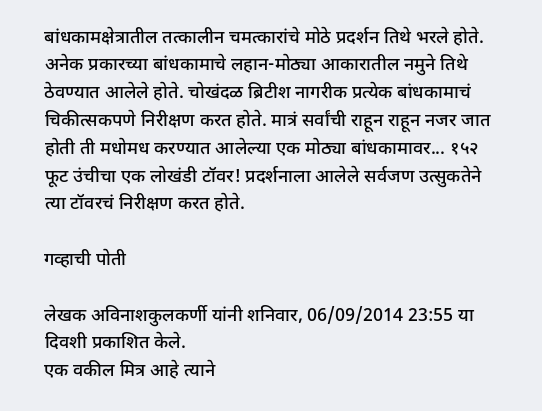बांधकामक्षेत्रातील तत्कालीन चमत्कारांचे मोठे प्रदर्शन तिथे भरले होते. अनेक प्रकारच्या बांधकामाचे लहान-मोठ्या आकारातील नमुने तिथे ठेवण्यात आलेले होते. चोखंदळ ब्रिटीश नागरीक प्रत्येक बांधकामाचं चिकीत्सकपणे निरीक्षण करत होते. मात्रं सर्वांची राहून राहून नजर जात होती ती मधोमध करण्यात आलेल्या एक मोठ्या बांधकामावर... १५२ फूट उंचीचा एक लोखंडी टॉवर! प्रदर्शनाला आलेले सर्वजण उत्सुकतेने त्या टॉवरचं निरीक्षण करत होते.

गव्हाची पोती

लेखक अविनाशकुलकर्णी यांनी शनिवार, 06/09/2014 23:55 या दिवशी प्रकाशित केले.
एक वकील मित्र आहे त्याने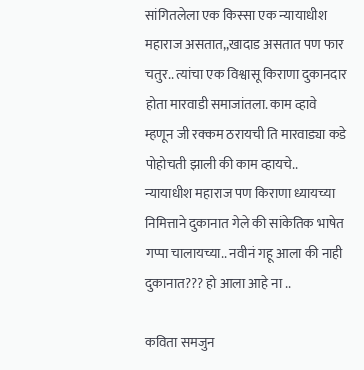सांगितलेला एक किस्सा एक न्यायाधीश महाराज असतात,,खादाड असतात पण फार चतुर.. त्यांचा एक विश्वासू किराणा दुकानदार होता मारवाडी समाजांतला. काम व्हावे म्हणून जी रक्कम ठरायची ति मारवाड्या कडे पोहोचती झाली की काम व्हायचे.. न्यायाधीश महाराज पण किराणा ध्यायच्या निमित्ताने दुकानात गेले की सांकेतिक भाषेत गप्पा चालायच्या.. नवीनं गहू आला की नाही दुकानात??? हो आला आहे ना ..

कविता समजुन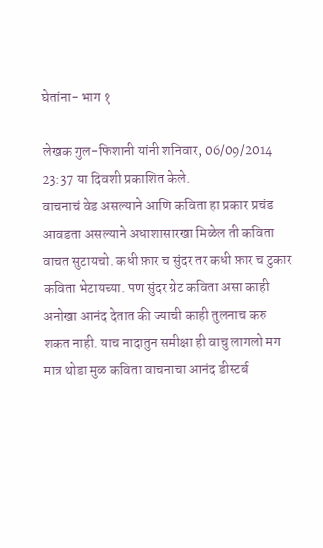घेतांना- भाग १

लेखक गुल-फिशानी यांनी शनिवार, 06/09/2014 23:37 या दिवशी प्रकाशित केले.
वाचनाचं वेड असल्याने आणि कविता हा प्रकार प्रचंड आवडता असल्याने अधाशासारखा मिळेल ती कविता वाचत सुटायचो. कधी फ़ार च सुंदर तर कधी फ़ार च टुकार कविता भेटायच्या. पण सुंदर ग्रेट कविता असा काही अनोखा आनंद देतात की ज्याची काही तुलनाच करु शकत नाही. याच नादातुन समीक्षा ही वाचु लागलो मग मात्र थोडा मुळ कविता वाचनाचा आनंद डीस्टर्ब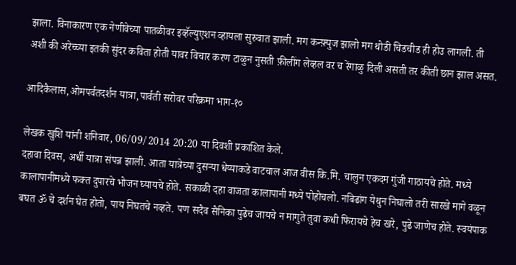झाला. विनाकारण एक नेणीवेच्या पातळीवर इव्हॅल्युएशन व्हायला सुरुवात झाली. मग कन्फ़्युज झालो मग थोडी चिडचीड ही होउ लागली. ती अशी की अरेच्च्या इतकी सुंदर कविता होती यावर विचार करण टाळुन नुसती फ़ीलींग लेव्हल वर च रेंगाळु दिली असती तर कीती छान झाल असत.

आदिकैलास,ओमपर्वतदर्शन यात्रा,पार्वती सरोवर परिक्रमा भाग-१०

लेखक खुशि यांनी शनिवार, 06/09/2014 20:20 या दिवशी प्रकाशित केले.
दहावा दिवस, अर्धी यात्रा संपन्न झाली. आता यात्रेच्या दुसर्‍या धेय्याकडे वाटचाल आज वीस कि.मि. चालुन एकदम गुंजी गाठायचे होते. मध्ये कालापानीमध्ये फक्त दुपारचे भोजन घ्यायचे होते. सकाळी दहा वाजता कालापानी मध्ये पोहोचलो. नबिढांग येथुन निघालो तरी सारखे मागे वळून बघत ॐ चे दर्शन घेत होतो, पाय निघतचे नव्हते. पण सदैव सैनिका पुढेच जायचे न मागुते तुवा कधी फिरायचे हेच खरे, पुढे जाणेच होते. स्वयंपाक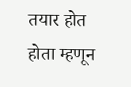तयार होत होता म्हणून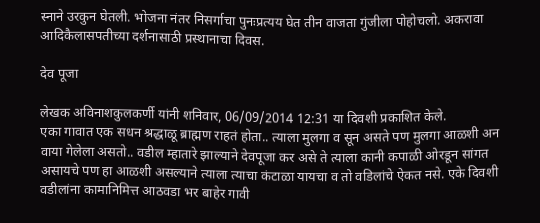स्नाने उरकुन घेतली. भोजना नंतर निसर्गाचा पुनःप्रत्यय घेत तीन वाजता गुंजीला पोहोचलो. अकरावा आदिकैलासपतीच्या दर्शनासाठी प्रस्थानाचा दिवस.

देव पूजा

लेखक अविनाशकुलकर्णी यांनी शनिवार, 06/09/2014 12:31 या दिवशी प्रकाशित केले.
एका गावात एक सधन श्रद्धाळू ब्राह्मण राहतं होता.. त्याला मुलगा व सून असते पण मुलगा आळशी अन वाया गेलेला असतो.. वडील म्हातारे झाल्याने देवपूजा कर असे ते त्याला कानी कपाळी ओरडून सांगत असायचे पण हा आळशी असल्याने त्याला त्याचा कंटाळा यायचा व तो वडिलांचे ऐकत नसे. एके दिवशी वडीलांना कामानिमित्त आठवडा भर बाहेर गावी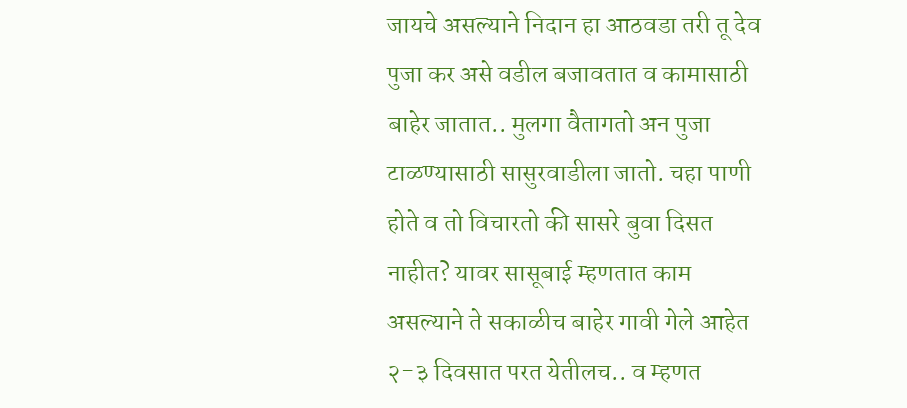जायचे असल्याने निदान हा आठवडा तरी तू देव पुजा कर असे वडील बजावतात व कामासाठी बाहेर जातात.. मुलगा वैतागतो अन पुजा टाळण्यासाठी सासुरवाडीला जातो. चहा पाणी होते व तो विचारतो की सासरे बुवा दिसत नाहीत? यावर सासूबाई म्हणतात काम असल्याने ते सकाळीच बाहेर गावी गेले आहेत २-३ दिवसात परत येतीलच.. व म्हणत